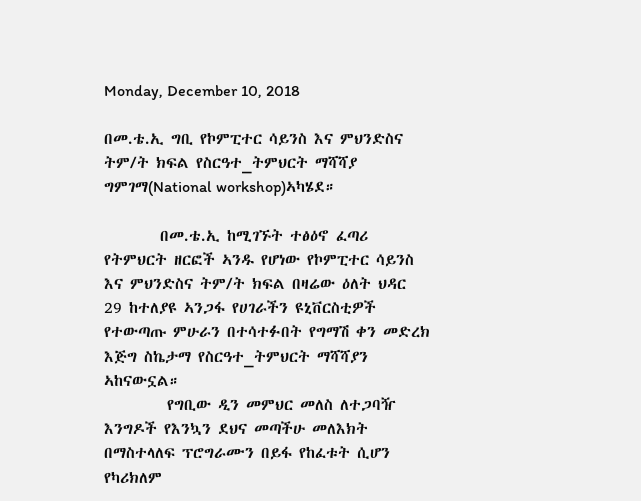Monday, December 10, 2018

በመ.ቴ.ኢ ግቢ የኮምፒተር ሳይንስ እና ምህንድስና ትም/ት ክፍል የስርዓተ_ትምህርት ማሻሻያ ግምገማ(National workshop)ኣካሄደ።

        በመ.ቴ.ኢ ከሚገኙት ተፅዕኖ ፈጣሪ የትምህርት ዘርፎች ኣንዱ የሆነው የኮምፒተር ሳይንስ እና ምህንድስና ትም/ት ክፍል በዛሬው ዕለት ህዳር 29 ከተለያዩ ኣንጋፋ የሀገራችን ዩኒቨርስቲዎች የተውጣጡ ምሁራን በተሳተፉበት የግማሽ ቀን መድረክ እጅግ ስኬታማ የስርዓተ_ትምህርት ማሻሻያን ኣከናውኗል።
         የግቢው ዲን መምህር መለስ ለተጋባዥ እንግዶች የእንኳን ደህና መጣችሁ መለእክት በማስተላለፍ ፕሮግራሙን በይፋ የከፈቱት ሲሆን የካሪክለም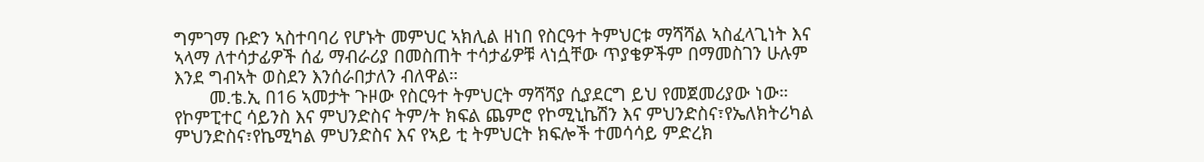ግምገማ ቡድን ኣስተባባሪ የሆኑት መምህር ኣክሊል ዘነበ የስርዓተ ትምህርቱ ማሻሻል ኣስፈላጊነት እና ኣላማ ለተሳታፊዎች ሰፊ ማብራሪያ በመስጠት ተሳታፊዎቹ ላነሷቸው ጥያቄዎችም በማመስገን ሁሉም እንደ ግብኣት ወስደን እንሰራበታለን ብለዋል።
       መ.ቴ.ኢ በ16 ኣመታት ጉዞው የስርዓተ ትምህርት ማሻሻያ ሲያደርግ ይህ የመጀመሪያው ነው። የኮምፒተር ሳይንስ እና ምህንድስና ትም/ት ክፍል ጨምሮ የኮሚኒኬሽን እና ምህንድስና፣የኤለክትሪካል ምህንድስና፣የኬሚካል ምህንድስና እና የኣይ ቲ ትምህርት ክፍሎች ተመሳሳይ ምድረክ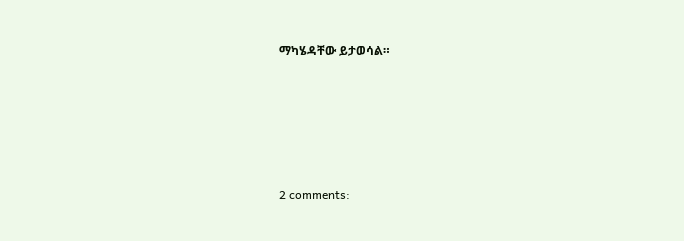ማካሄዳቸው ይታወሳል።







2 comments: